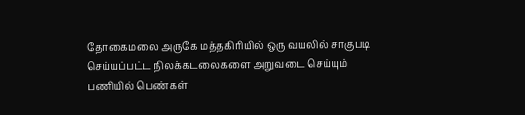தோகைமலை அருகே மத்தகிரியில் ஒரு வயலில் சாகுபடி செய்யப்பட்ட நிலக்கடலைகளை அறுவடை செய்யும் பணியில் பெண்கள்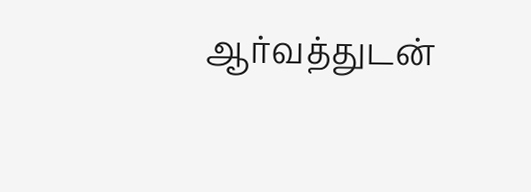ஆர்வத்துடன்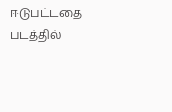ஈடுபட்டதை படத்தில்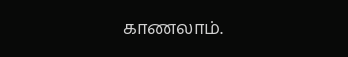காணலாம்.